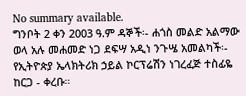No summary available.
ግንቦት 2 ቀን 2003 ዓ.ም ዳኞች፡- ሐጎስ መልድ አልማው ወላ አሉ መሐመድ ነጋ ደፍሣ አዲነ ንጉሤ አመልካች፡- የኢትዮጵያ ኤላክትሪክ ኃይል ኮርፕሬሽን ነገረፈጅ ተስፊዬ ከርጋ - ቀረቡ።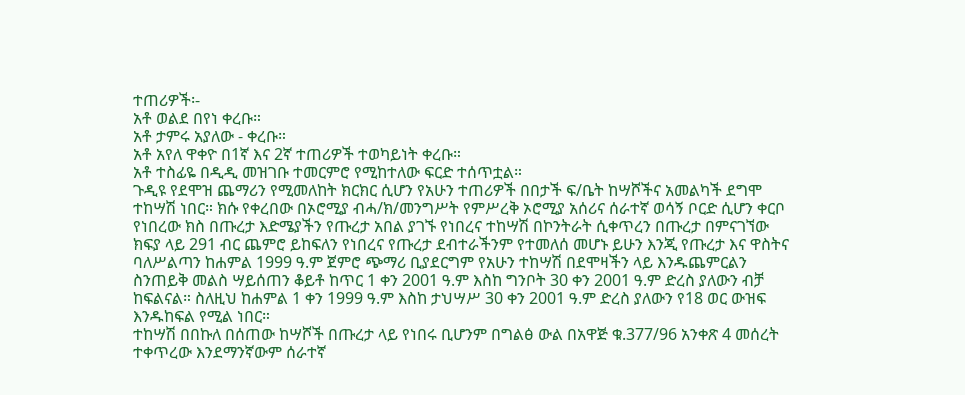ተጠሪዎች፡-
አቶ ወልደ በየነ ቀረቡ።
አቶ ታምሩ አያለው - ቀረቡ።
አቶ አየለ ዋቀዮ በ1ኛ እና 2ኛ ተጠሪዎች ተወካይነት ቀረቡ።
አቶ ተስፊዬ በዲዲ መዝገቡ ተመርምሮ የሚከተለው ፍርድ ተሰጥቷል።
ጉዲዩ የደሞዝ ጨማሪን የሚመለከት ክርክር ሲሆን የአሁን ተጠሪዎች በበታች ፍ/ቤት ከሣሾችና አመልካች ደግሞ ተከሣሽ ነበር። ክሱ የቀረበው በኦሮሚያ ብሓ/ክ/መንግሥት የምሥረቅ ኦሮሚያ አሰሪና ሰራተኛ ወሳኝ ቦርድ ሲሆን ቀርቦ የነበረው ክስ በጡረታ እድሜያችን የጡረታ አበል ያገኙ የነበረና ተከሣሽ በኮንትራት ሲቀጥረን በጡረታ በምናገኘው ክፍያ ላይ 291 ብር ጨምሮ ይከፍለን የነበረና የጡረታ ደብተራችንም የተመለሰ መሆኑ ይሁን እንጂ የጡረታ እና ዋስትና ባለሥልጣን ከሐምል 1999 ዓ.ም ጀምሮ ጭማሪ ቢያደርግም የአሁን ተከሣሽ በደሞዛችን ላይ እንዱጨምርልን ስንጠይቅ መልስ ሣይሰጠን ቆይቶ ከጥር 1 ቀን 2001 ዓ.ም እስከ ግንቦት 30 ቀን 2001 ዓ.ም ድረስ ያለውን ብቻ ከፍልናል። ስለዚህ ከሐምል 1 ቀን 1999 ዓ.ም እስከ ታህሣሥ 30 ቀን 2001 ዓ.ም ድረስ ያለውን የ18 ወር ውዝፍ እንዱከፍል የሚል ነበር።
ተከሣሽ በበኩለ በሰጠው ከሣሾች በጡረታ ላይ የነበሩ ቢሆንም በግልፅ ውል በአዋጅ ቁ.377/96 አንቀጽ 4 መሰረት ተቀጥረው እንደማንኛውም ሰራተኛ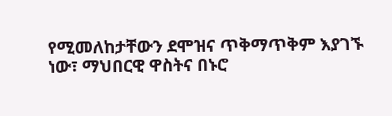የሚመለከታቸውን ደሞዝና ጥቅማጥቅም እያገኙ ነው፣ ማህበርዊ ዋስትና በኑሮ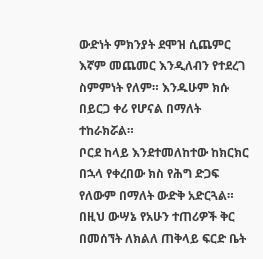ውድነት ምክንያት ደሞዝ ሲጨምር እኛም መጨመር እንዲለብን የተደረገ ስምምነት የለም። እንዱሁም ክሱ በይርጋ ቀሪ የሆናል በማለት ተከራክሯል።
ቦርደ ከላይ እንደተመለከተው ከክርክር በኋላ የቀረበው ክስ የሕግ ድጋፍ የለውም በማለት ውድቅ አድርጓል። በዚህ ውሣኔ የአሁን ተጠሪዎች ቅር በመሰኘት ለክልለ ጠቅላይ ፍርድ ቤት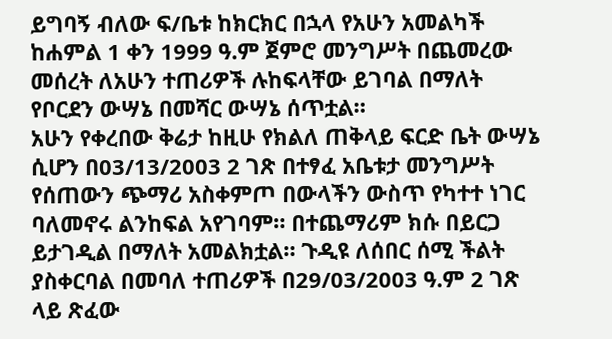ይግባኝ ብለው ፍ/ቤቱ ከክርክር በኋላ የአሁን አመልካች ከሐምል 1 ቀን 1999 ዓ.ም ጀምሮ መንግሥት በጨመረው መሰረት ለአሁን ተጠሪዎች ሉከፍላቸው ይገባል በማለት የቦርደን ውሣኔ በመሻር ውሣኔ ሰጥቷል።
አሁን የቀረበው ቅሬታ ከዚሁ የክልለ ጠቅላይ ፍርድ ቤት ውሣኔ ሲሆን በ03/13/2003 2 ገጽ በተፃፈ አቤቱታ መንግሥት የሰጠውን ጭማሪ አስቀምጦ በውላችን ውስጥ የካተተ ነገር ባለመኖሩ ልንከፍል አየገባም። በተጨማሪም ክሱ በይርጋ ይታገዲል በማለት አመልክቷል። ጉዲዩ ለሰበር ሰሚ ችልት ያስቀርባል በመባለ ተጠሪዎች በ29/03/2003 ዓ.ም 2 ገጽ ላይ ጽፈው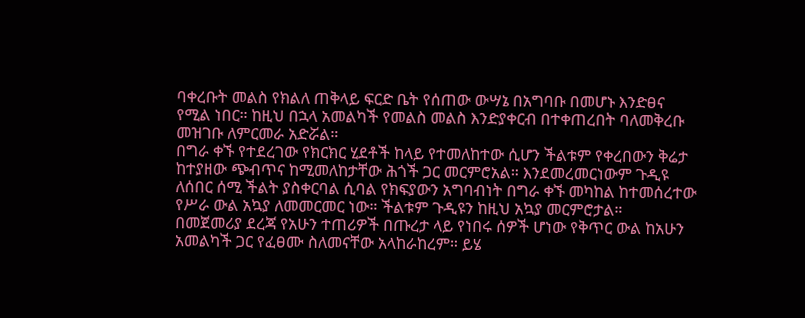ባቀረቡት መልስ የክልለ ጠቅላይ ፍርድ ቤት የሰጠው ውሣኔ በአግባቡ በመሆኑ እንድፀና የሚል ነበር። ከዚህ በኋላ አመልካች የመልስ መልስ እንድያቀርብ በተቀጠረበት ባለመቅረቡ መዝገቡ ለምርመራ አድሯል።
በግራ ቀኙ የተደረገው የክርክር ሂደቶች ከላይ የተመለከተው ሲሆን ችልቱም የቀረበውን ቅሬታ ከተያዘው ጭብጥና ከሚመለከታቸው ሕጎች ጋር መርምሮአል። እንደመረመርነውም ጉዲዩ ለሰበር ሰሚ ችልት ያስቀርባል ሲባል የክፍያውን አግባብነት በግራ ቀኙ መካከል ከተመሰረተው የሥራ ውል አኳያ ለመመርመር ነው። ችልቱም ጉዲዩን ከዚህ አኳያ መርምሮታል።
በመጀመሪያ ደረጃ የአሁን ተጠሪዎች በጡረታ ላይ የነበሩ ሰዎች ሆነው የቅጥር ውል ከአሁን አመልካች ጋር የፈፀሙ ስለመናቸው አላከራከረም። ይሄ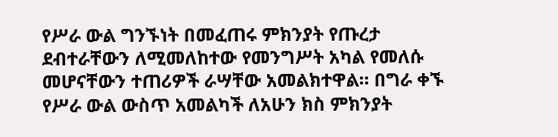የሥራ ውል ግንኙነት በመፈጠሩ ምክንያት የጡረታ ደብተራቸውን ለሚመለከተው የመንግሥት አካል የመለሱ መሆናቸውን ተጠሪዎች ራሣቸው አመልክተዋል። በግራ ቀኙ የሥራ ውል ውስጥ አመልካች ለአሁን ክስ ምክንያት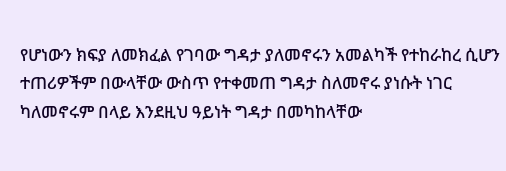የሆነውን ክፍያ ለመክፈል የገባው ግዳታ ያለመኖሩን አመልካች የተከራከረ ሲሆን ተጠሪዎችም በውላቸው ውስጥ የተቀመጠ ግዳታ ስለመኖሩ ያነሱት ነገር ካለመኖሩም በላይ እንደዚህ ዓይነት ግዳታ በመካከላቸው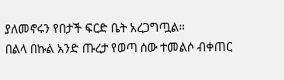ያለመኖሩን የበታች ፍርድ ቤት አረጋግጧል።
በልላ በኩል አንድ ጡረታ የወጣ ሰው ተመልሶ ብቀጠር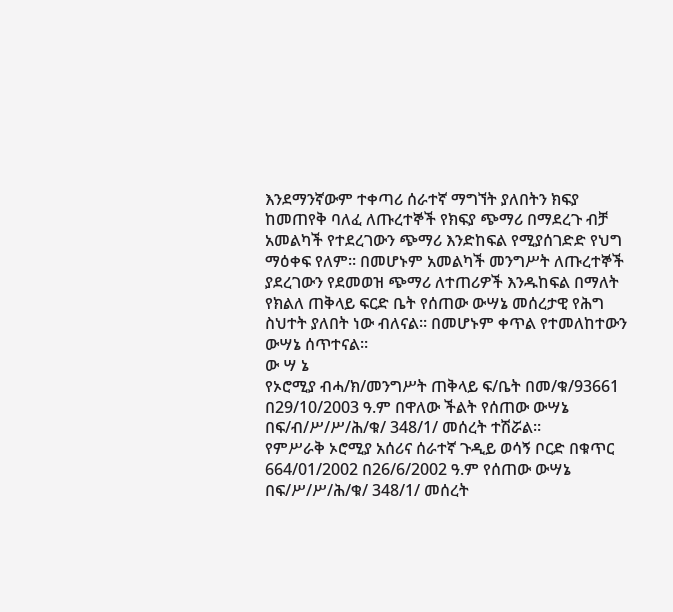እንደማንኛውም ተቀጣሪ ሰራተኛ ማግኘት ያለበትን ክፍያ ከመጠየቅ ባለፈ ለጡረተኞች የክፍያ ጭማሪ በማደረጉ ብቻ አመልካች የተደረገውን ጭማሪ እንድከፍል የሚያሰገድድ የህግ ማዕቀፍ የለም። በመሆኑም አመልካች መንግሥት ለጡረተኞች ያደረገውን የደመወዝ ጭማሪ ለተጠሪዎች እንዱከፍል በማለት የክልለ ጠቅላይ ፍርድ ቤት የሰጠው ውሣኔ መሰረታዊ የሕግ ስህተት ያለበት ነው ብለናል። በመሆኑም ቀጥል የተመለከተውን ውሣኔ ሰጥተናል።
ው ሣ ኔ
የኦሮሚያ ብሓ/ክ/መንግሥት ጠቅላይ ፍ/ቤት በመ/ቁ/93661 በ29/10/2003 ዓ.ም በዋለው ችልት የሰጠው ውሣኔ በፍ/ብ/ሥ/ሥ/ሕ/ቁ/ 348/1/ መሰረት ተሽሯል።
የምሥራቅ ኦሮሚያ አሰሪና ሰራተኛ ጉዲይ ወሳኝ ቦርድ በቁጥር 664/01/2002 በ26/6/2002 ዓ.ም የሰጠው ውሣኔ በፍ/ሥ/ሥ/ሕ/ቁ/ 348/1/ መሰረት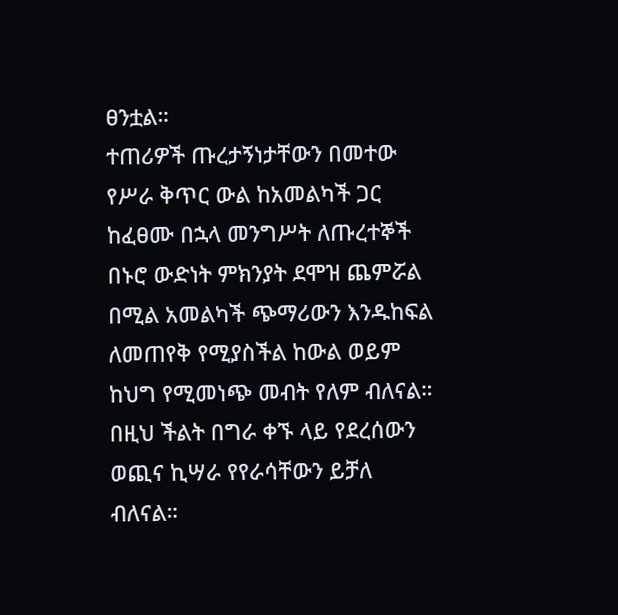ፀንቷል።
ተጠሪዎች ጡረታኝነታቸውን በመተው የሥራ ቅጥር ውል ከአመልካች ጋር ከፈፀሙ በኋላ መንግሥት ለጡረተኞች በኑሮ ውድነት ምክንያት ደሞዝ ጨምሯል በሚል አመልካች ጭማሪውን እንዱከፍል ለመጠየቅ የሚያስችል ከውል ወይም ከህግ የሚመነጭ መብት የለም ብለናል።
በዚህ ችልት በግራ ቀኙ ላይ የደረሰውን ወጪና ኪሣራ የየራሳቸውን ይቻለ ብለናል።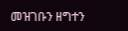መዝገቡን ዘግተን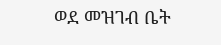ወደ መዝገብ ቤት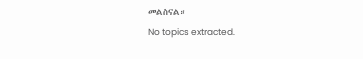መልስናል።
No topics extracted.